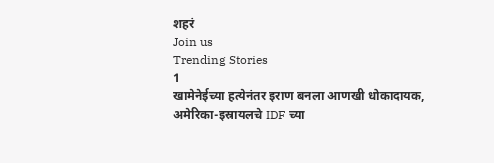शहरं
Join us
Trending Stories
1
खामेनेईच्या हत्येनंतर इराण बनला आणखी धोकादायक, अमेरिका-इस्रायलचे IDF च्या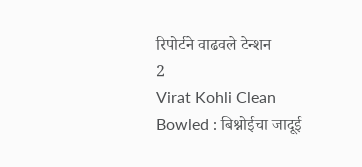रिपोर्टने वाढवले टेन्शन
2
Virat Kohli Clean Bowled : बिश्नोईचा जादूई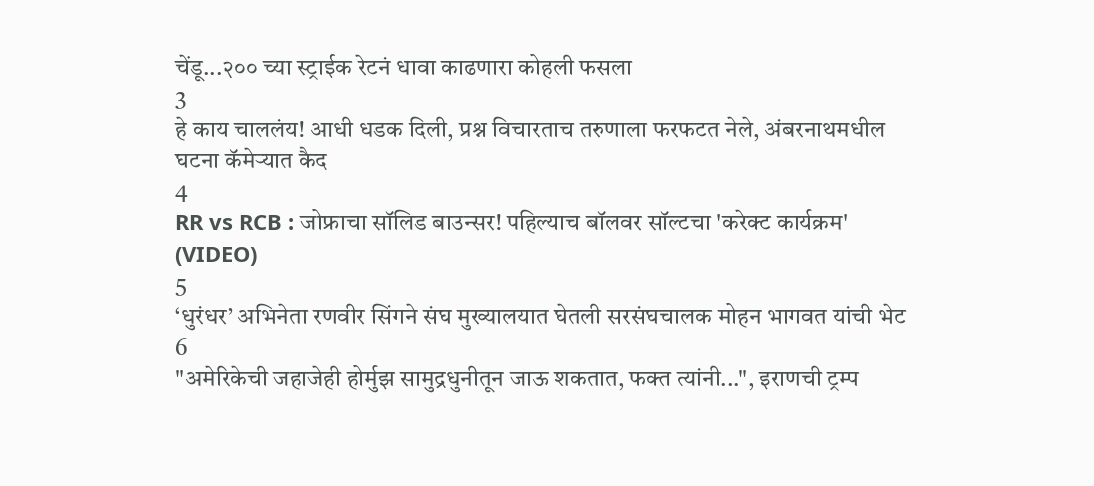चेंडू...२०० च्या स्ट्राईक रेटनं धावा काढणारा कोहली फसला
3
हे काय चाललंय! आधी धडक दिली, प्रश्न विचारताच तरुणाला फरफटत नेले, अंबरनाथमधील घटना कॅमेऱ्यात कैद
4
RR vs RCB : जोफ्राचा सॉलिड बाउन्सर! पहिल्याच बॉलवर सॉल्टचा 'करेक्ट कार्यक्रम' (VIDEO)
5
‘धुरंधर’ अभिनेता रणवीर सिंगने संघ मुख्यालयात घेतली सरसंघचालक मोहन भागवत यांची भेट
6
"अमेरिकेची जहाजेही होर्मुझ सामुद्रधुनीतून जाऊ शकतात, फक्त त्यांनी...", इराणची ट्रम्प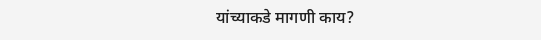यांच्याकडे मागणी काय?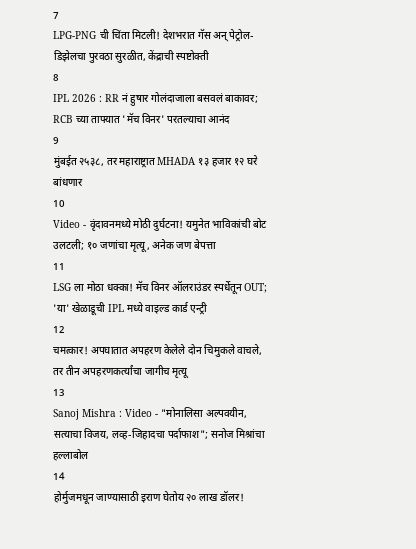7
LPG-PNG ची चिंता मिटली! देशभरात गॅस अन् पेट्रोल-डिझेलचा पुरवठा सुरळीत, केंद्राची स्पष्टोक्ती
8
IPL 2026 : RR नं हुषार गोलंदाजाला बसवलं बाकावर; RCB च्या ताफ्यात 'मॅच विनर' परतल्याचा आनंद
9
मुंबईत २५३८, तर महाराष्ट्रात MHADA १३ हजार १२ घरे बांधणार
10
Video - वृंदावनमध्ये मोठी दुर्घटना! यमुनेत भाविकांची बोट उलटली; १० जणांचा मृत्यू, अनेक जण बेपत्ता
11
LSG ला मोठा धक्का! मॅच विनर ऑलराउंडर स्पर्धेतून OUT; 'या' खेळाडूची IPL मध्ये वाइल्ड कार्ड एन्ट्री
12
चमत्कार! अपघातात अपहरण केलेले दोन चिमुकले वाचले, तर तीन अपहरणकर्त्यांचा जागीच मृत्यू
13
Sanoj Mishra : Video - "मोनालिसा अल्पवयीन, सत्याचा विजय, लव्ह-जिहादचा पर्दाफाश"; सनोज मिश्रांचा हल्लाबोल
14
होर्मुजमधून जाण्यासाठी इराण घेतोय २० लाख डॉलर!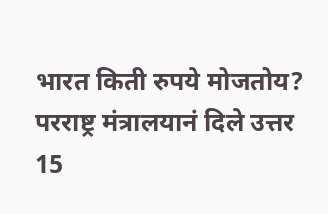भारत किती रुपये मोजतोय? परराष्ट्र मंत्रालयानं दिले उत्तर
15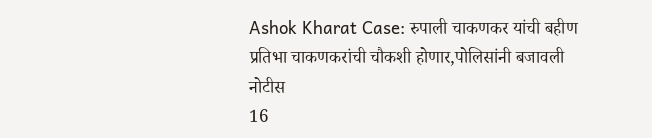Ashok Kharat Case: रुपाली चाकणकर यांची बहीण प्रतिभा चाकणकरांची चौकशी होणार,पोलिसांनी बजावली नोटीस
16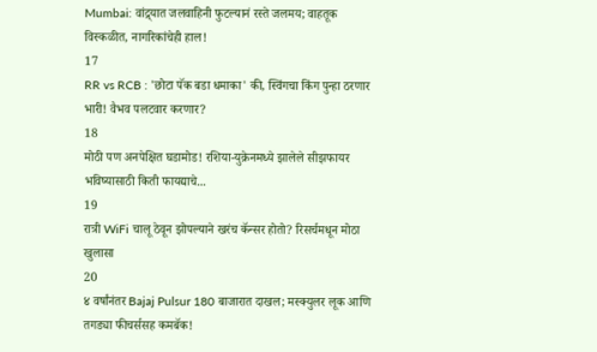Mumbai: वांद्र्यात जलवाहिनी फुटल्यानं रस्ते जलमय; वाहतूक विस्कळीत, नागरिकांचेही हाल!
17
RR vs RCB : 'छोटा पॅक बडा धमाका' की, स्विंगचा किंग पुन्हा ठरणार भारी! वैभव पलटवार करणार?
18
मोठी पण अनपेक्षित घडामोड! रशिया-युक्रेनमध्ये झालेले सीझफायर भविष्यासाठी किती फायद्याचे...
19
रात्री WiFi चालू ठेवून झोपल्याने खरंच कॅन्सर होतो? रिसर्चमधून मोठा खुलासा
20
४ वर्षांनंतर Bajaj Pulsur 180 बाजारात दाखल; मस्क्युलर लूक आणि तगड्या फीचर्ससह कमबॅक!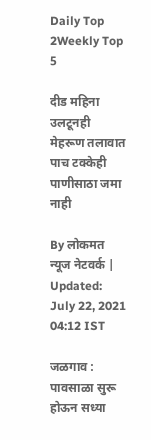Daily Top 2Weekly Top 5

दीड महिना उलटूनही मेहरूण तलावात पाच टक्केही पाणीसाठा जमा नाही

By लोकमत न्यूज नेटवर्क | Updated: July 22, 2021 04:12 IST

जळगाव : पावसाळा सुरू होऊन सध्या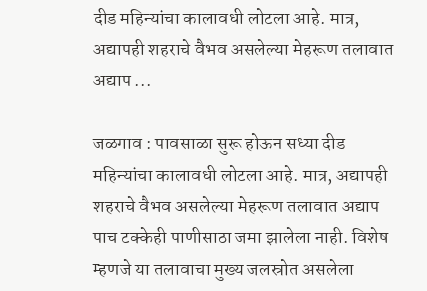दीड महिन्यांचा कालावधी लोटला आहे. मात्र, अद्यापही शहराचे वैभव असलेल्या मेहरूण तलावात अद्याप ...

जळगाव : पावसाळा सुरू होऊन सध्या दीड महिन्यांचा कालावधी लोटला आहे. मात्र, अद्यापही शहराचे वैभव असलेल्या मेहरूण तलावात अद्याप पाच टक्केही पाणीसाठा जमा झालेला नाही. विशेष म्हणजे या तलावाचा मुख्य जलस्रोत असलेला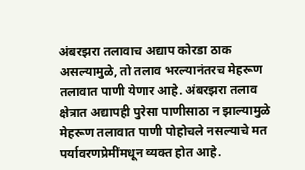अंबरझरा तलावाच अद्याप कोरडा ठाक असल्यामुळे, तो तलाव भरल्यानंतरच मेहरूण तलावात पाणी येणार आहे. अंबरझरा तलाव क्षेत्रात अद्यापही पुरेसा पाणीसाठा न झाल्यामुळे मेहरूण तलावात पाणी पोहोचले नसल्याचे मत पर्यावरणप्रेमींमधून व्यक्त होत आहे.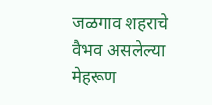जळगाव शहराचे वैभव असलेल्या मेहरूण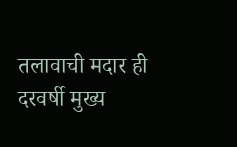तलावाची मदार ही दरवर्षी मुख्य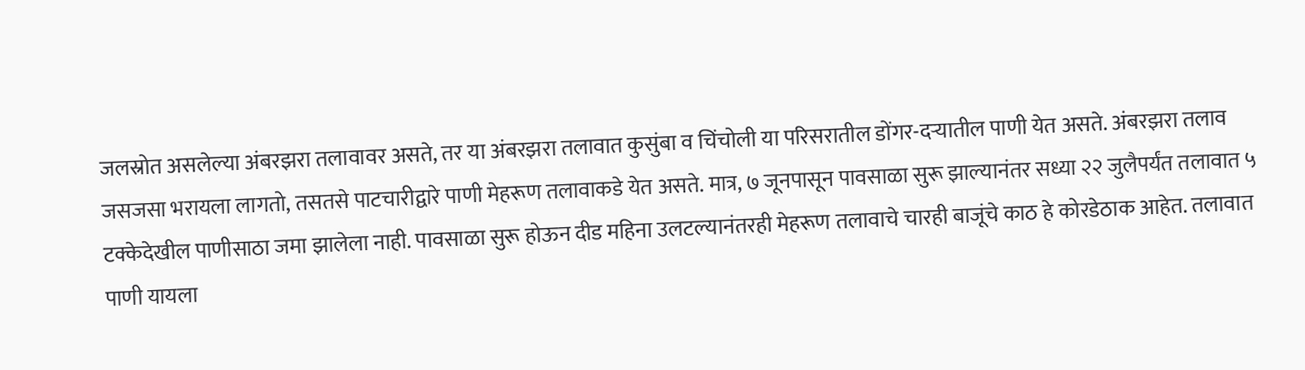जलस्रोत असलेल्या अंबरझरा तलावावर असते, तर या अंबरझरा तलावात कुसुंबा व चिंचोली या परिसरातील डोंगर-दऱ्यातील पाणी येत असते. अंबरझरा तलाव जसजसा भरायला लागतो, तसतसे पाटचारीद्वारे पाणी मेहरूण तलावाकडे येत असते. मात्र, ७ जूनपासून पावसाळा सुरू झाल्यानंतर सध्या २२ जुलैपर्यंत तलावात ५ टक्केदेखील पाणीसाठा जमा झालेला नाही. पावसाळा सुरू होऊन दीड महिना उलटल्यानंतरही मेहरूण तलावाचे चारही बाजूंचे काठ हे कोरडेठाक आहेत. तलावात पाणी यायला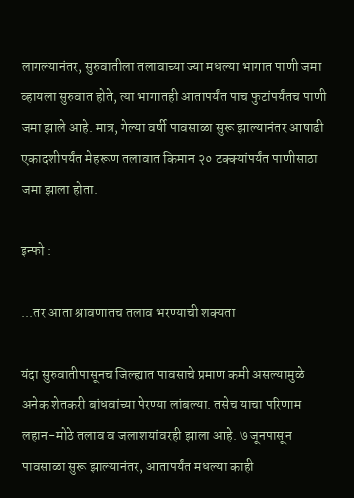लागल्यानंतर, सुरुवातीला तलावाच्या ज्या मधल्या भागात पाणी जमा व्हायला सुरुवात होते, त्या भागातही आतापर्यंत पाच फुटांपर्यंतच पाणी जमा झाले आहे. मात्र, गेल्या वर्षी पावसाळा सुरू झाल्यानंतर आषाढी एकादशीपर्यंत मेहरूण तलावात किमान २० टक्क्यांपर्यंत पाणीसाठा जमा झाला होता.

इन्फो :

...तर आता श्रावणातच तलाव भरण्याची शक्यता

यंदा सुरुवातीपासूनच जिल्ह्यात पावसाचे प्रमाण कमी असल्यामुळे अनेक शेतकरी बांधवांच्या पेरण्या लांबल्या. तसेच याचा परिणाम लहान-मोठे तलाव व जलाशयांवरही झाला आहे. ७ जूनपासून पावसाळा सुरू झाल्यानंतर, आतापर्यंत मधल्या काही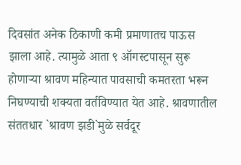दिवसांत अनेक ठिकाणी कमी प्रमाणातच पाऊस झाला आहे. त्यामुळे आता ९ ऑगस्टपासून सुरू होणाऱ्या श्रावण महिन्यात पावसाची कमतरता भरून निघण्याची शक्यता वर्तविण्यात येत आहे. श्रावणातील संततधार `श्रावण झडी`मुळे सर्वदूर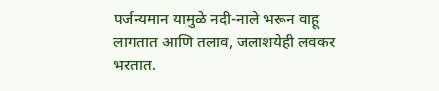पर्जन्यमान यामु‌‌‌ळे नदी-नाले भरून वाहू लागतात आणि तलाव, जलाशयेही लवकर भरतात.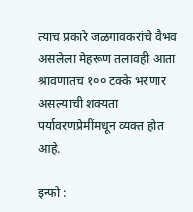त्याच प्रकारे जळगावकरांचे वैभव असलेला मेहरूण तलावही आता श्रावणातच १०० टक्के भरणार असल्याची शक्यता पर्यावरणप्रेमींमधून व्यक्त होत आहे.

इन्फो :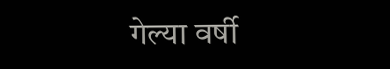गेल्या वर्षी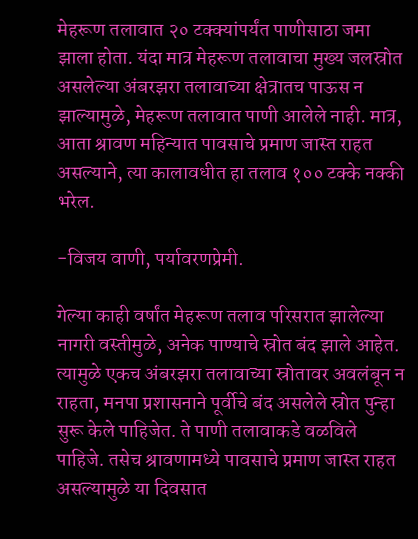मेहरूण तलावात २० टक्क्यांपर्यंत पाणीसाठा जमा झाला होता. यंदा मात्र मेहरूण तलावाचा मुख्य जलस्रोत असलेल्या अंबरझरा तलावाच्या क्षेत्रातच पाऊस न झाल्यामुळे, मेहरूण तलावात पाणी आलेले नाही. मात्र, आता श्रावण महिन्यात पावसाचे प्रमाण जास्त राहत असल्याने, त्या कालावधीत हा तलाव १०० टक्के नक्की भरेल.

-विजय वाणी, पर्यावरणप्रेमी.

गेल्या काही वर्षांत मेहरूण तलाव परिसरात झालेल्या नागरी वस्तीमुळे, अनेक पाण्याचे स्रोत बंद झाले आहेत. त्यामुळे एकच अंबरझरा तलावाच्या स्रोतावर अवलंबून न राहता, मनपा प्रशासनाने पूर्वीचे बंद असलेले स्रोत पुन्हा सुरू केले पाहिजेत. ते पाणी तलावाकडे वळविले पाहिजे. तसेच श्रावणामध्ये पावसाचे प्रमाण जास्त राहत असल्यामुळे या दिवसात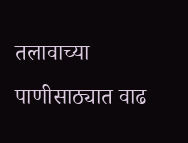तलावाच्या पाणीसाठ्यात वाढ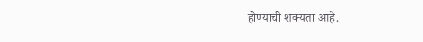होण्याची शक्यता आहे.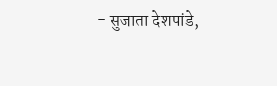- सुजाता देशपांडे,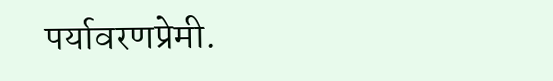पर्यावरणप्रेमी.